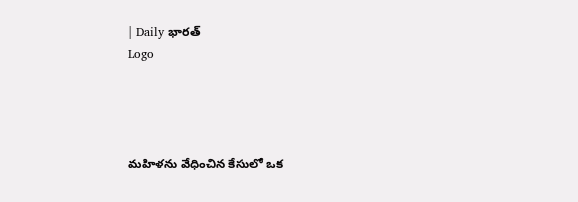| Daily భారత్
Logo




మహిళను వేధించిన కేసులో ఒక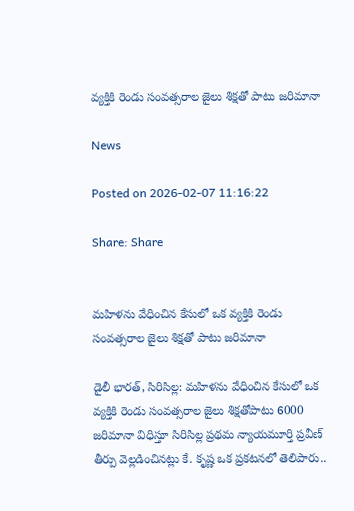వ్యక్తికి రెండు సంవత్సరాల జైలు శిక్షతో పాటు జరిమానా

News

Posted on 2026-02-07 11:16:22

Share: Share


మహిళను వేధించిన కేసులో ఒక వ్యక్తికి రెండు సంవత్సరాల జైలు శిక్షతో పాటు జరిమానా

డైలీ భారత్, సిరిసిల్ల: మహిళను వేధించిన కేసులో ఒక వ్యక్తికి రెండు సంవత్సరాల జైలు శిక్షతోపాటు 6000 జరిమానా విధిస్తూ సిరిసిల్ల ప్రథమ న్యాయమూర్తి ప్రవీణ్ తీర్పు వెల్లడించినట్లు కే. కృష్ణ ఒక ప్రకటనలో తెలిపారు..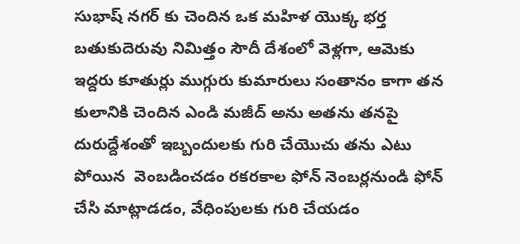సుభాష్ నగర్ కు చెందిన ఒక మహిళ యొక్క భర్త బతుకుదెరువు నిమిత్తం సౌదీ దేశంలో వెళ్లగా, ఆమెకు ఇద్దరు కూతుర్లు ముగ్గురు కుమారులు సంతానం కాగా తన కులానికి చెందిన ఎండి మజీద్ అను అతను తనపై దురుద్దేశంతో ఇబ్బందులకు గురి చేయొచు తను ఎటు పోయిన  వెంబడించడం రకరకాల ఫోన్ నెంబర్లనుండి ఫోన్ చేసి మాట్లాడడం, వేధింపులకు గురి చేయడం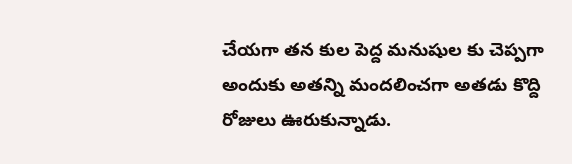చేయగా తన కుల పెద్ద మనుషుల కు చెప్పగా అందుకు అతన్ని మందలించగా అతడు కొద్ది రోజులు ఊరుకున్నాడు.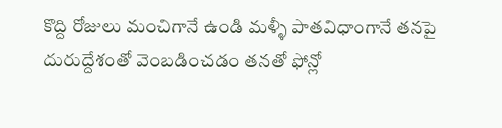కొద్ది రోజులు మంచిగానే ఉండి మళ్ళీ పాతవిధాంగానే తనపై దురుద్దేశంతో వెంబడించడం తనతో ఫోన్లో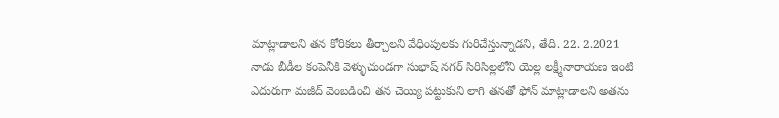మాట్లాడాలని తన కోరికలు తీర్చాలని వేధింపులకు గురిచేస్తున్నాడని, తేది. 22. 2.2021 నాడు బీడీల కంపెనీకి వెళ్ళుచుండగా సుభాష్ నగర్ సిరిసిల్లలోని యెల్ల లక్ష్మీనారాయణ ఇంటి ఎదురుగా మజీద్ వెంబడించి తన చెయ్యి పట్టుకుని లాగి తనతో ఫోన్ మాట్లాడాలని అతను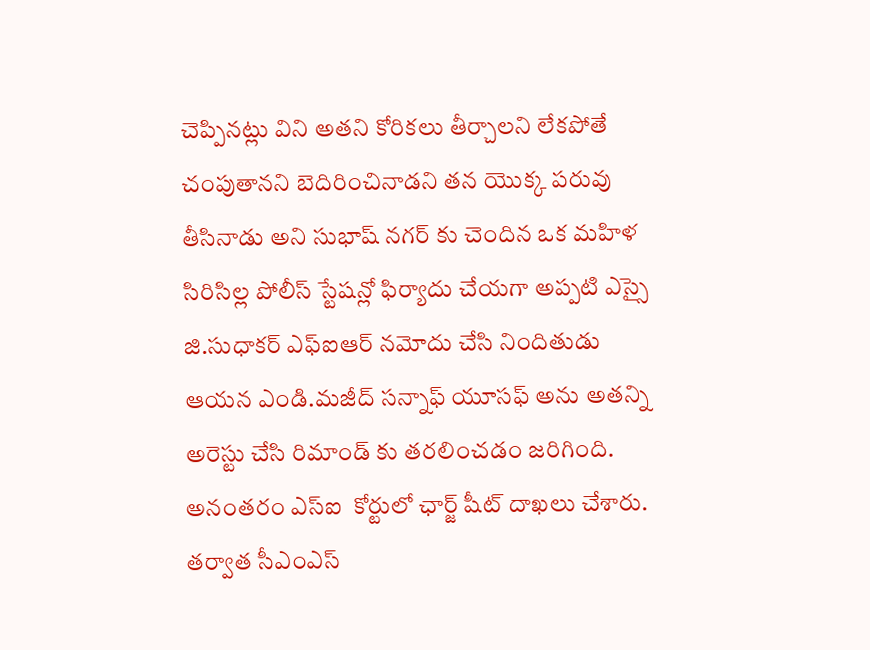చెప్పినట్లు విని అతని కోరికలు తీర్చాలని లేకపోతే చంపుతానని బెదిరించినాడని తన యొక్క పరువు తీసినాడు అని సుభాష్ నగర్ కు చెందిన ఒక మహిళ సిరిసిల్ల పోలీస్ స్టేషన్లో ఫిర్యాదు చేయగా అప్పటి ఎస్సై జి.సుధాకర్ ఎఫ్ఐఆర్ నమోదు చేసి నిందితుడు ఆయన ఎండి.మజీద్ సన్నాఫ్ యూసఫ్ అను అతన్ని అరెస్టు చేసి రిమాండ్ కు తరలించడం జరిగింది. అనంతరం ఎస్ఐ  కోర్టులో ఛార్జ్ షీట్ దాఖలు చేశారు. తర్వాత సీఎంఎస్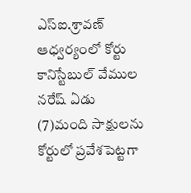ఎస్ఐ.శ్రావణ్  ఆధ్వర్యంలో కోర్టు కానిస్టేబుల్ వేముల నరేష్ ఏడు (7)మంది సాక్షులను కోర్టులో ప్రవేశపెట్టగా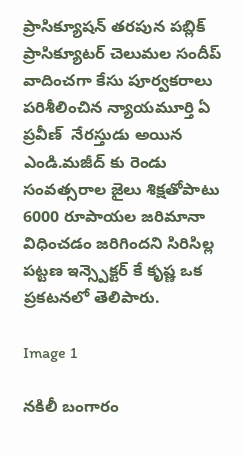ప్రాసిక్యూషన్ తరపున పబ్లిక్ ప్రాసిక్యూటర్ చెలుమల సందీప్ వాదించగా కేసు పూర్వకరాలు పరిశీలించిన న్యాయమూర్తి ఏ ప్రవీణ్  నేరస్తుడు అయిన ఎండి.మజీద్ కు రెండు సంవత్సరాల జైలు శిక్షతోపాటు 6000 రూపాయల జరిమానా విధించడం జరిగిందని సిరిసిల్ల పట్టణ ఇన్స్పెక్టర్ కే కృష్ణ ఒక ప్రకటనలో తెలిపారు.

Image 1

నకిలీ బంగారం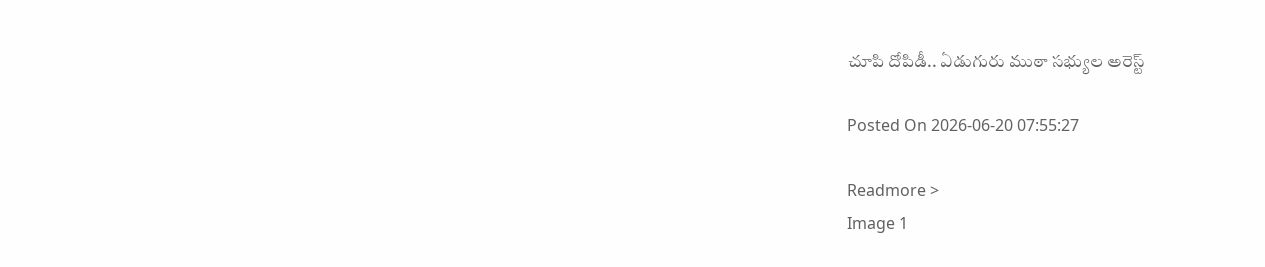చూపి దోపిడీ.. ఏడుగురు ముఠా సభ్యుల అరెస్ట్

Posted On 2026-06-20 07:55:27

Readmore >
Image 1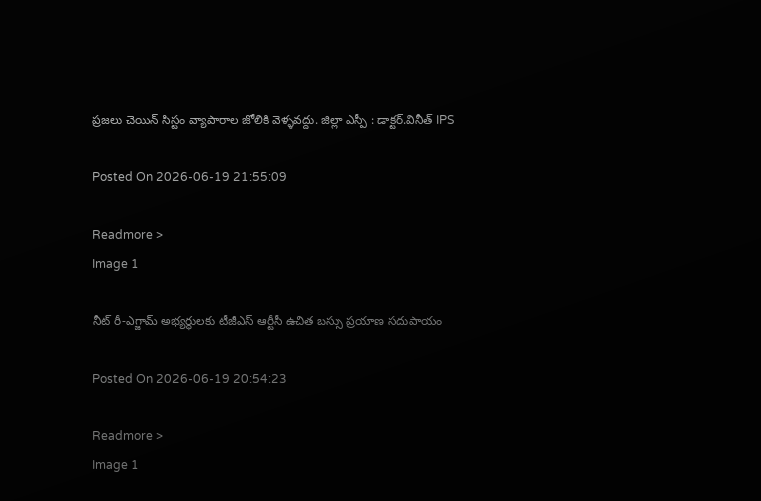ప్రజలు చెయిన్ సిస్టం వ్యాపారాల జోలికి వెళ్ళవద్దు. జిల్లా ఎస్పీ : డాక్టర్.వినీత్ IPS

Posted On 2026-06-19 21:55:09

Readmore >
Image 1

నీట్ రీ-ఎగ్జామ్ అభ్యర్థులకు టీజీఎస్ ఆర్టీసీ ఉచిత బస్సు ప్రయాణ సదుపాయం

Posted On 2026-06-19 20:54:23

Readmore >
Image 1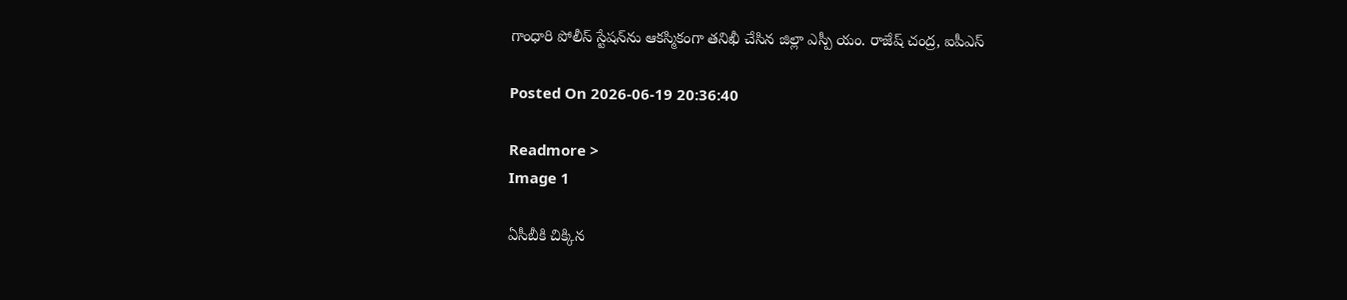గాంధారి పోలీస్ స్టేషన్‌ను ఆకస్మికంగా తనిఖీ చేసిన జిల్లా ఎస్పీ యం. రాజేష్ చంద్ర, ఐపీఎస్

Posted On 2026-06-19 20:36:40

Readmore >
Image 1

ఏసీబీకి చిక్కిన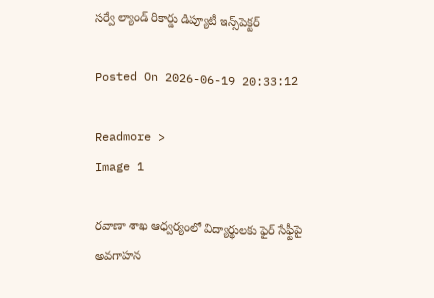సర్వే ల్యాండ్‌ రికార్డు డిప్యూటీ ఇన్స్‌పెక్టర్‌

Posted On 2026-06-19 20:33:12

Readmore >
Image 1

రవాణా శాఖ ఆధ్వర్యంలో విద్యార్థులకు ఫైర్ సేఫ్టీపై అవగాహన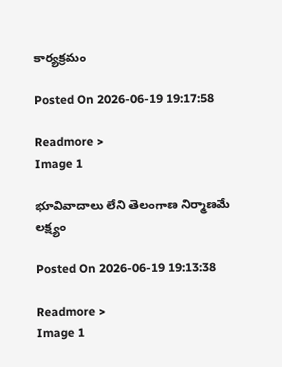కార్యక్రమం

Posted On 2026-06-19 19:17:58

Readmore >
Image 1

భూవివాదాలు లేని తెలంగాణ నిర్మాణ‌మే లక్ష్యం

Posted On 2026-06-19 19:13:38

Readmore >
Image 1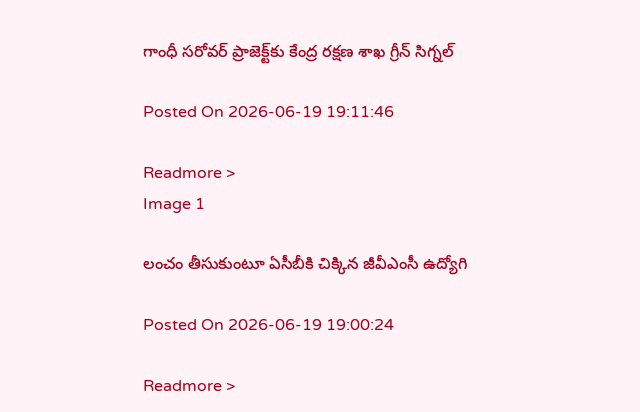గాంధీ సరోవర్‌ ప్రాజెక్ట్‌కు కేంద్ర రక్షణ శాఖ గ్రీన్ సిగ్నల్

Posted On 2026-06-19 19:11:46

Readmore >
Image 1

లంచం తీసుకుంటూ ఏసీబీకి చిక్కిన జీవీఎంసీ ఉద్యోగి

Posted On 2026-06-19 19:00:24

Readmore >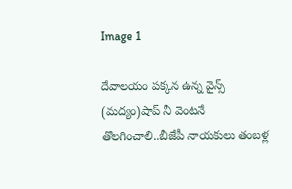Image 1

దేవాలయం పక్కన ఉన్న వైన్స్ (మద్యం)షాప్ నీ వెంటనే తొలగించాలి..బీజేపీ నాయకులు తంబళ్ల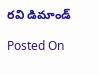రవి డిమాండ్

Posted On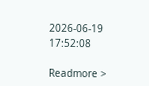2026-06-19 17:52:08

Readmore >